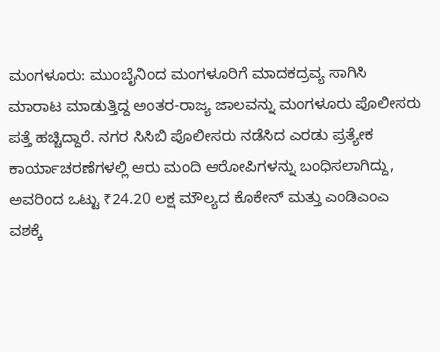ಮಂಗಳೂರು: ಮುಂಬೈನಿಂದ ಮಂಗಳೂರಿಗೆ ಮಾದಕದ್ರವ್ಯ ಸಾಗಿಸಿ ಮಾರಾಟ ಮಾಡುತ್ತಿದ್ದ ಅಂತರ-ರಾಜ್ಯ ಜಾಲವನ್ನು ಮಂಗಳೂರು ಪೊಲೀಸರು ಪತ್ತೆ ಹಚ್ಚಿದ್ದಾರೆ. ನಗರ ಸಿಸಿಬಿ ಪೊಲೀಸರು ನಡೆಸಿದ ಎರಡು ಪ್ರತ್ಯೇಕ ಕಾರ್ಯಾಚರಣೆಗಳಲ್ಲಿ ಆರು ಮಂದಿ ಆರೋಪಿಗಳನ್ನು ಬಂಧಿಸಲಾಗಿದ್ದು, ಅವರಿಂದ ಒಟ್ಟು ₹24.20 ಲಕ್ಷ ಮೌಲ್ಯದ ಕೊಕೇನ್ ಮತ್ತು ಎಂಡಿಎಂಎ ವಶಕ್ಕೆ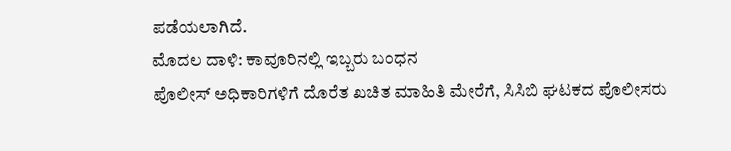ಪಡೆಯಲಾಗಿದೆ.
ಮೊದಲ ದಾಳಿ: ಕಾವೂರಿನಲ್ಲಿ ಇಬ್ಬರು ಬಂಧನ
ಪೊಲೀಸ್ ಅಧಿಕಾರಿಗಳಿಗೆ ದೊರೆತ ಖಚಿತ ಮಾಹಿತಿ ಮೇರೆಗೆ, ಸಿಸಿಬಿ ಘಟಕದ ಪೊಲೀಸರು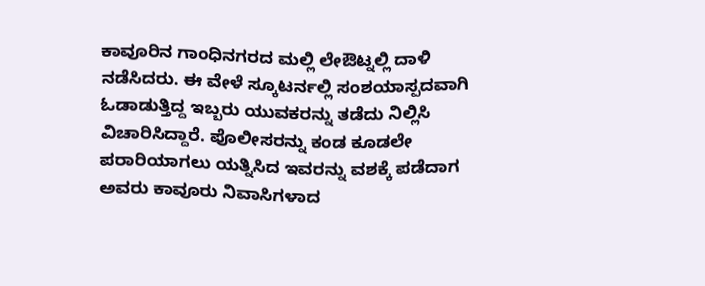ಕಾವೂರಿನ ಗಾಂಧಿನಗರದ ಮಲ್ಲಿ ಲೇಔಟ್ನಲ್ಲಿ ದಾಳಿ ನಡೆಸಿದರು. ಈ ವೇಳೆ ಸ್ಕೂಟರ್ನಲ್ಲಿ ಸಂಶಯಾಸ್ಪದವಾಗಿ ಓಡಾಡುತ್ತಿದ್ದ ಇಬ್ಬರು ಯುವಕರನ್ನು ತಡೆದು ನಿಲ್ಲಿಸಿ ವಿಚಾರಿಸಿದ್ದಾರೆ. ಪೊಲೀಸರನ್ನು ಕಂಡ ಕೂಡಲೇ ಪರಾರಿಯಾಗಲು ಯತ್ನಿಸಿದ ಇವರನ್ನು ವಶಕ್ಕೆ ಪಡೆದಾಗ ಅವರು ಕಾವೂರು ನಿವಾಸಿಗಳಾದ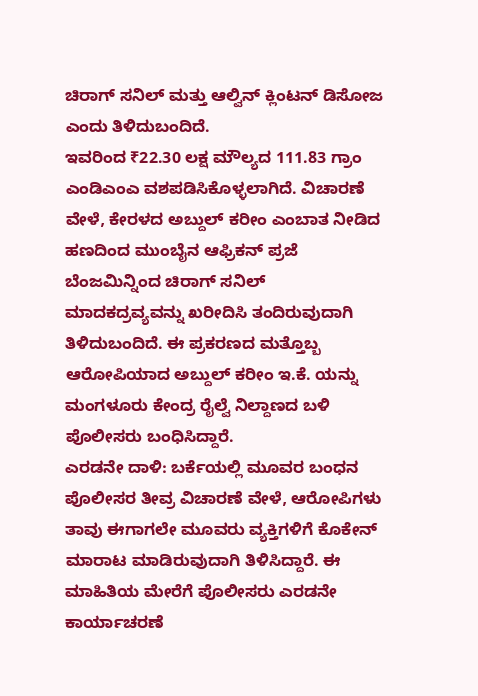ಚಿರಾಗ್ ಸನಿಲ್ ಮತ್ತು ಆಲ್ವಿನ್ ಕ್ಲಿಂಟನ್ ಡಿಸೋಜ ಎಂದು ತಿಳಿದುಬಂದಿದೆ.
ಇವರಿಂದ ₹22.30 ಲಕ್ಷ ಮೌಲ್ಯದ 111.83 ಗ್ರಾಂ ಎಂಡಿಎಂಎ ವಶಪಡಿಸಿಕೊಳ್ಳಲಾಗಿದೆ. ವಿಚಾರಣೆ ವೇಳೆ, ಕೇರಳದ ಅಬ್ದುಲ್ ಕರೀಂ ಎಂಬಾತ ನೀಡಿದ ಹಣದಿಂದ ಮುಂಬೈನ ಆಫ್ರಿಕನ್ ಪ್ರಜೆ ಬೆಂಜಮಿನ್ನಿಂದ ಚಿರಾಗ್ ಸನಿಲ್ ಮಾದಕದ್ರವ್ಯವನ್ನು ಖರೀದಿಸಿ ತಂದಿರುವುದಾಗಿ ತಿಳಿದುಬಂದಿದೆ. ಈ ಪ್ರಕರಣದ ಮತ್ತೊಬ್ಬ ಆರೋಪಿಯಾದ ಅಬ್ದುಲ್ ಕರೀಂ ಇ.ಕೆ. ಯನ್ನು ಮಂಗಳೂರು ಕೇಂದ್ರ ರೈಲ್ವೆ ನಿಲ್ದಾಣದ ಬಳಿ ಪೊಲೀಸರು ಬಂಧಿಸಿದ್ದಾರೆ.
ಎರಡನೇ ದಾಳಿ: ಬರ್ಕೆಯಲ್ಲಿ ಮೂವರ ಬಂಧನ
ಪೊಲೀಸರ ತೀವ್ರ ವಿಚಾರಣೆ ವೇಳೆ, ಆರೋಪಿಗಳು ತಾವು ಈಗಾಗಲೇ ಮೂವರು ವ್ಯಕ್ತಿಗಳಿಗೆ ಕೊಕೇನ್ ಮಾರಾಟ ಮಾಡಿರುವುದಾಗಿ ತಿಳಿಸಿದ್ದಾರೆ. ಈ ಮಾಹಿತಿಯ ಮೇರೆಗೆ ಪೊಲೀಸರು ಎರಡನೇ ಕಾರ್ಯಾಚರಣೆ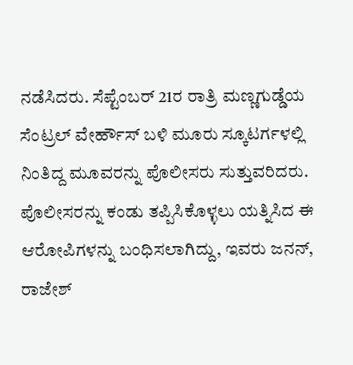ನಡೆಸಿದರು. ಸೆಪ್ಟೆಂಬರ್ 21ರ ರಾತ್ರಿ ಮಣ್ಣಗುಡ್ಡೆಯ ಸೆಂಟ್ರಲ್ ವೇರ್ಹೌಸ್ ಬಳಿ ಮೂರು ಸ್ಕೂಟರ್ಗಳಲ್ಲಿ ನಿಂತಿದ್ದ ಮೂವರನ್ನು ಪೊಲೀಸರು ಸುತ್ತುವರಿದರು.
ಪೊಲೀಸರನ್ನು ಕಂಡು ತಪ್ಪಿಸಿಕೊಳ್ಳಲು ಯತ್ನಿಸಿದ ಈ ಆರೋಪಿಗಳನ್ನು ಬಂಧಿಸಲಾಗಿದ್ದು, ಇವರು ಜನನ್, ರಾಜೇಶ್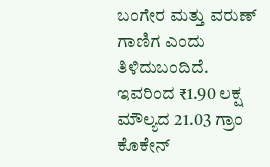ಬಂಗೇರ ಮತ್ತು ವರುಣ್ ಗಾಣಿಗ ಎಂದು ತಿಳಿದುಬಂದಿದೆ. ಇವರಿಂದ ₹1.90 ಲಕ್ಷ ಮೌಲ್ಯದ 21.03 ಗ್ರಾಂ ಕೊಕೇನ್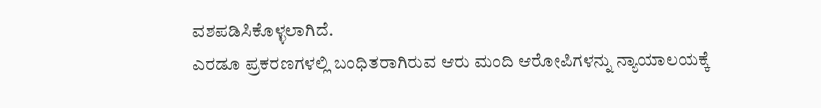ವಶಪಡಿಸಿಕೊಳ್ಳಲಾಗಿದೆ.
ಎರಡೂ ಪ್ರಕರಣಗಳಲ್ಲಿ ಬಂಧಿತರಾಗಿರುವ ಆರು ಮಂದಿ ಆರೋಪಿಗಳನ್ನು ನ್ಯಾಯಾಲಯಕ್ಕೆ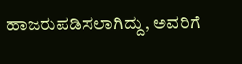ಹಾಜರುಪಡಿಸಲಾಗಿದ್ದು, ಅವರಿಗೆ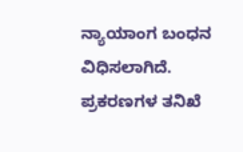ನ್ಯಾಯಾಂಗ ಬಂಧನ ವಿಧಿಸಲಾಗಿದೆ. ಪ್ರಕರಣಗಳ ತನಿಖೆ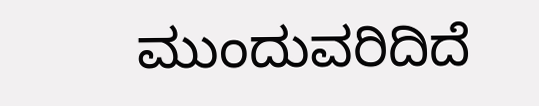ಮುಂದುವರಿದಿದೆ